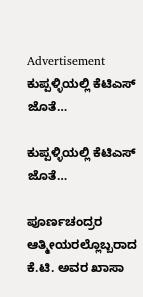Advertisement
ಕುಪ್ಪಳ್ಳಿಯಲ್ಲಿ ಕೆಟಿಎಸ್ ಜೊತೆ…

ಕುಪ್ಪಳ್ಳಿಯಲ್ಲಿ ಕೆಟಿಎಸ್ ಜೊತೆ…

ಪೂರ್ಣಚಂದ್ರರ ಆತ್ಮೀಯರಲ್ಲೊಬ್ಬರಾದ ಕೆ.ಟಿ. ಅವರ ಖಾಸಾ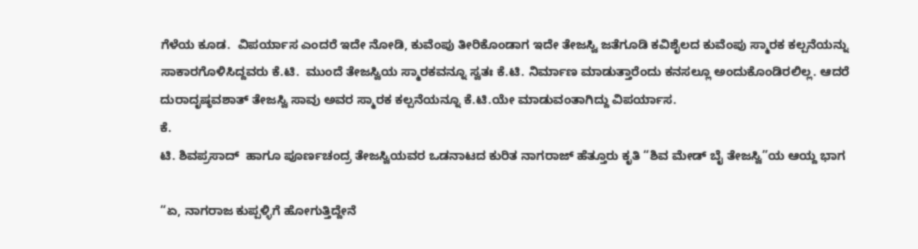ಗೆಳೆಯ ಕೂಡ.  ವಿಪರ್ಯಾಸ ಎಂದರೆ ಇದೇ ನೋಡಿ, ಕುವೆಂಪು ತೀರಿಕೊಂಡಾಗ ಇದೇ ತೇಜಸ್ವಿ ಜತೆಗೂಡಿ ಕವಿಶೈಲದ ಕುವೆಂಪು ಸ್ಮಾರಕ ಕಲ್ಪನೆಯನ್ನು ಸಾಕಾರಗೊಳಿಸಿದ್ದವರು ಕೆ.ಟಿ.  ಮುಂದೆ ತೇಜಸ್ವಿಯ ಸ್ಮಾರಕವನ್ನೂ ಸ್ವತಃ ಕೆ.ಟಿ. ನಿರ್ಮಾಣ ಮಾಡುತ್ತಾರೆಂದು ಕನಸಲ್ಲೂ ಅಂದುಕೊಂಡಿರಲಿಲ್ಲ. ಆದರೆ ದುರಾದೃಷ್ಠವಶಾತ್ ತೇಜಸ್ವಿ ಸಾವು ಅವರ ಸ್ಮಾರಕ ಕಲ್ಪನೆಯನ್ನೂ ಕೆ.ಟಿ.ಯೇ ಮಾಡುವಂತಾಗಿದ್ದು ವಿಪರ್ಯಾಸ.
ಕೆ.
ಟಿ. ಶಿವಪ್ರಸಾದ್  ಹಾಗೂ ಪೂರ್ಣಚಂದ್ರ ತೇಜಸ್ವಿಯವರ ಒಡನಾಟದ ಕುರಿತ ನಾಗರಾಜ್‌ ಹೆತ್ತೂರು ಕೃತಿ “ಶಿವ ಮೇಡ್‌ ಬೈ ತೇಜಸ್ವಿ”ಯ ಆಯ್ದ ಭಾಗ

“ಏ, ನಾಗರಾಜ ಕುಪ್ಪಳ್ಳಿಗೆ ಹೋಗುತ್ತಿದ್ದೇನೆ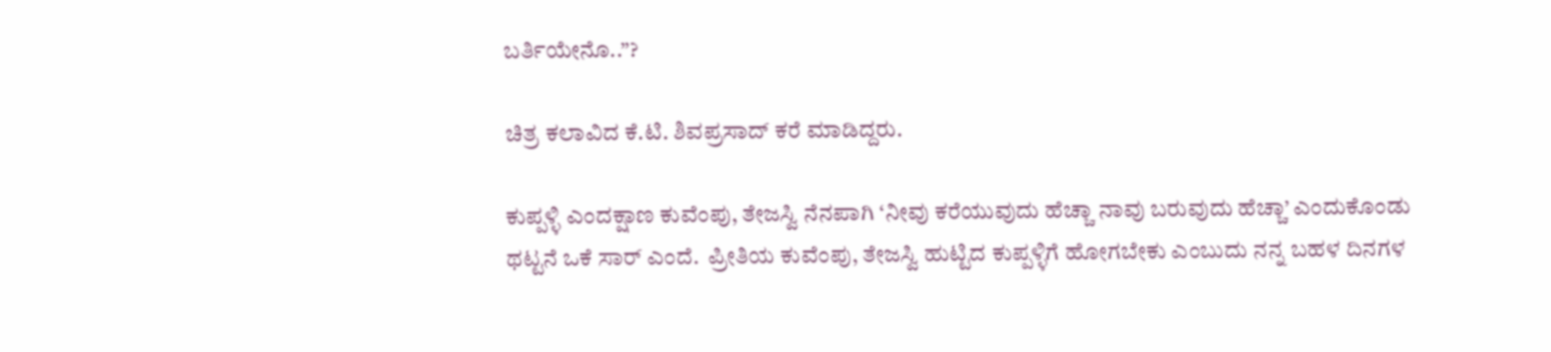ಬರ್ತಿಯೇನೊ..”?

ಚಿತ್ರ ಕಲಾವಿದ ಕೆ.ಟಿ. ಶಿವಪ್ರಸಾದ್ ಕರೆ ಮಾಡಿದ್ದರು.

ಕುಪ್ಪಳ್ಳಿ ಎಂದಕ್ಷಾಣ ಕುವೆಂಪು, ತೇಜಸ್ವಿ ನೆನಪಾಗಿ ‘ನೀವು ಕರೆಯುವುದು ಹೆಚ್ಚಾ ನಾವು ಬರುವುದು ಹೆಚ್ಚಾ’ ಎಂದುಕೊಂಡು ಥಟ್ಟನೆ ಒಕೆ ಸಾರ್ ಎಂದೆ.  ಪ್ರೀತಿಯ ಕುವೆಂಪು, ತೇಜಸ್ವಿ ಹುಟ್ಟಿದ ಕುಪ್ಪಳ್ಳಿಗೆ ಹೋಗಬೇಕು ಎಂಬುದು ನನ್ನ ಬಹಳ ದಿನಗಳ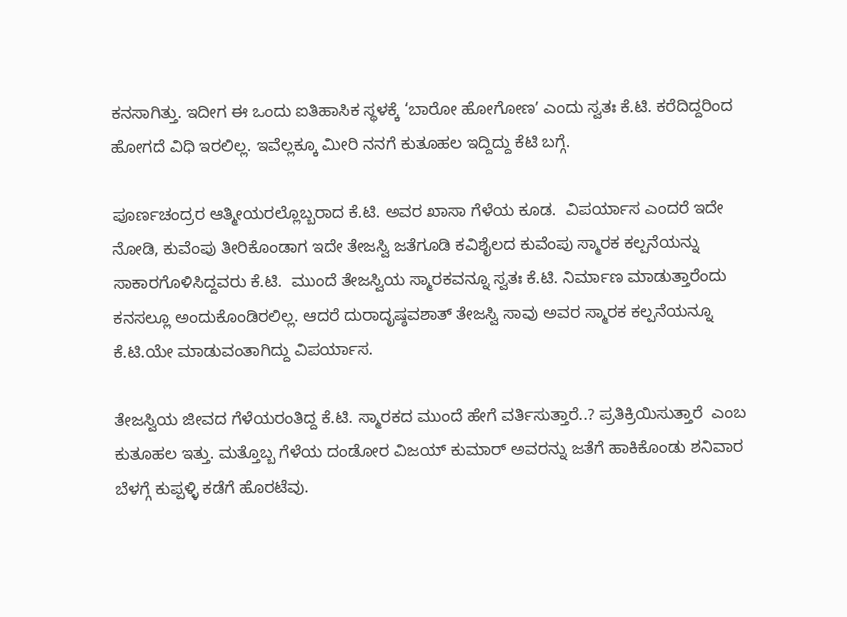ಕನಸಾಗಿತ್ತು. ಇದೀಗ ಈ ಒಂದು ಐತಿಹಾಸಿಕ ಸ್ಥಳಕ್ಕೆ ‘ಬಾರೋ ಹೋಗೋಣʼ ಎಂದು ಸ್ವತಃ ಕೆ.ಟಿ. ಕರೆದಿದ್ದರಿಂದ ಹೋಗದೆ ವಿಧಿ ಇರಲಿಲ್ಲ. ಇವೆಲ್ಲಕ್ಕೂ ಮೀರಿ ನನಗೆ ಕುತೂಹಲ ಇದ್ದಿದ್ದು ಕೆಟಿ ಬಗ್ಗೆ.

ಪೂರ್ಣಚಂದ್ರರ ಆತ್ಮೀಯರಲ್ಲೊಬ್ಬರಾದ ಕೆ.ಟಿ. ಅವರ ಖಾಸಾ ಗೆಳೆಯ ಕೂಡ.  ವಿಪರ್ಯಾಸ ಎಂದರೆ ಇದೇ ನೋಡಿ, ಕುವೆಂಪು ತೀರಿಕೊಂಡಾಗ ಇದೇ ತೇಜಸ್ವಿ ಜತೆಗೂಡಿ ಕವಿಶೈಲದ ಕುವೆಂಪು ಸ್ಮಾರಕ ಕಲ್ಪನೆಯನ್ನು ಸಾಕಾರಗೊಳಿಸಿದ್ದವರು ಕೆ.ಟಿ.  ಮುಂದೆ ತೇಜಸ್ವಿಯ ಸ್ಮಾರಕವನ್ನೂ ಸ್ವತಃ ಕೆ.ಟಿ. ನಿರ್ಮಾಣ ಮಾಡುತ್ತಾರೆಂದು ಕನಸಲ್ಲೂ ಅಂದುಕೊಂಡಿರಲಿಲ್ಲ. ಆದರೆ ದುರಾದೃಷ್ಠವಶಾತ್ ತೇಜಸ್ವಿ ಸಾವು ಅವರ ಸ್ಮಾರಕ ಕಲ್ಪನೆಯನ್ನೂ ಕೆ.ಟಿ.ಯೇ ಮಾಡುವಂತಾಗಿದ್ದು ವಿಪರ್ಯಾಸ.

ತೇಜಸ್ವಿಯ ಜೀವದ ಗೆಳೆಯರಂತಿದ್ದ ಕೆ.ಟಿ. ಸ್ಮಾರಕದ ಮುಂದೆ ಹೇಗೆ ವರ್ತಿಸುತ್ತಾರೆ..? ಪ್ರತಿಕ್ರಿಯಿಸುತ್ತಾರೆ  ಎಂಬ ಕುತೂಹಲ ಇತ್ತು. ಮತ್ತೊಬ್ಬ ಗೆಳೆಯ ದಂಡೋರ ವಿಜಯ್ ಕುಮಾರ್ ಅವರನ್ನು ಜತೆಗೆ ಹಾಕಿಕೊಂಡು ಶನಿವಾರ ಬೆಳಗ್ಗೆ ಕುಪ್ಪಳ್ಳಿ ಕಡೆಗೆ ಹೊರಟೆವು.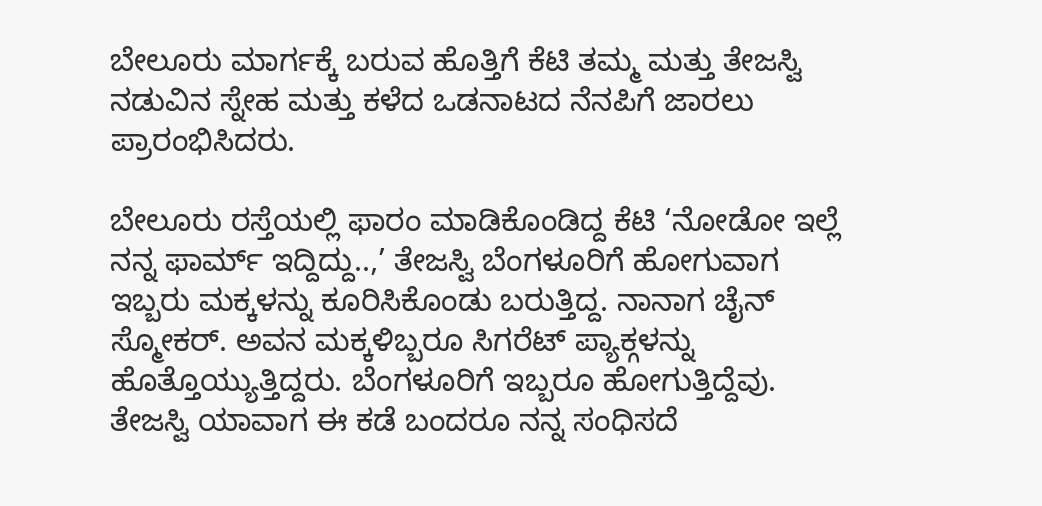ಬೇಲೂರು ಮಾರ್ಗಕ್ಕೆ ಬರುವ ಹೊತ್ತಿಗೆ ಕೆಟಿ ತಮ್ಮ ಮತ್ತು ತೇಜಸ್ವಿ ನಡುವಿನ ಸ್ನೇಹ ಮತ್ತು ಕಳೆದ ಒಡನಾಟದ ನೆನಪಿಗೆ ಜಾರಲು ಪ್ರಾರಂಭಿಸಿದರು.

ಬೇಲೂರು ರಸ್ತೆಯಲ್ಲಿ ಫಾರಂ ಮಾಡಿಕೊಂಡಿದ್ದ ಕೆಟಿ ‘ನೋಡೋ ಇಲ್ಲೆ ನನ್ನ ಫಾರ್ಮ್ ಇದ್ದಿದ್ದು..,’ ತೇಜಸ್ವಿ ಬೆಂಗಳೂರಿಗೆ ಹೋಗುವಾಗ ಇಬ್ಬರು ಮಕ್ಕಳನ್ನು ಕೂರಿಸಿಕೊಂಡು ಬರುತ್ತಿದ್ದ. ನಾನಾಗ ಚೈನ್ ಸ್ಮೋಕರ್. ಅವನ ಮಕ್ಕಳಿಬ್ಬರೂ ಸಿಗರೆಟ್ ಪ್ಯಾಕ್ಗಳನ್ನು ಹೊತ್ತೊಯ್ಯುತ್ತಿದ್ದರು. ಬೆಂಗಳೂರಿಗೆ ಇಬ್ಬರೂ ಹೋಗುತ್ತಿದ್ದೆವು. ತೇಜಸ್ವಿ ಯಾವಾಗ ಈ ಕಡೆ ಬಂದರೂ ನನ್ನ ಸಂಧಿಸದೆ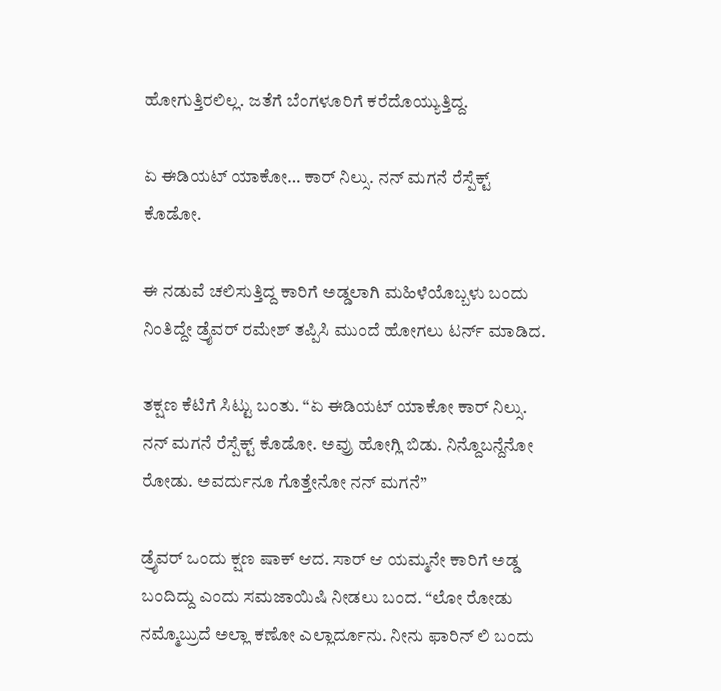ಹೋಗುತ್ತಿರಲಿಲ್ಲ. ಜತೆಗೆ ಬೆಂಗಳೂರಿಗೆ ಕರೆದೊಯ್ಯುತ್ತಿದ್ದ.

ಏ ಈಡಿಯಟ್ ಯಾಕೋ… ಕಾರ್ ನಿಲ್ಸು. ನನ್ ಮಗನೆ ರೆಸ್ಪೆಕ್ಟ್ ಕೊಡೋ.

ಈ ನಡುವೆ ಚಲಿಸುತ್ತಿದ್ದ ಕಾರಿಗೆ ಅಡ್ಡಲಾಗಿ ಮಹಿಳೆಯೊಬ್ಬಳು ಬಂದು ನಿಂತಿದ್ದೇ ಡ್ರೈವರ್ ರಮೇಶ್ ತಪ್ಪಿಸಿ ಮುಂದೆ ಹೋಗಲು ಟರ್ನ್ ಮಾಡಿದ.

ತಕ್ಷಣ ಕೆಟಿಗೆ ಸಿಟ್ಟು ಬಂತು. “ಏ ಈಡಿಯಟ್ ಯಾಕೋ ಕಾರ್ ನಿಲ್ಸು. ನನ್ ಮಗನೆ ರೆಸ್ಪೆಕ್ಟ್ ಕೊಡೋ. ಅವ್ರು ಹೋಗ್ಲಿ ಬಿಡು. ನಿನ್ದೊಬನ್ದೆನೋ ರೋಡು. ಅವರ್ದುನೂ ಗೊತ್ತೇನೋ ನನ್ ಮಗನೆ”

ಡ್ರೈವರ್ ಒಂದು ಕ್ಷಣ ಷಾಕ್ ಆದ. ಸಾರ್ ಆ ಯಮ್ಮನೇ ಕಾರಿಗೆ ಅಡ್ಡ ಬಂದಿದ್ದು ಎಂದು ಸಮಜಾಯಿಷಿ ನೀಡಲು ಬಂದ. “ಲೋ ರೋಡು ನಮ್ಮೊಬ್ರುದೆ ಅಲ್ಲಾ ಕಣೋ ಎಲ್ಲಾರ್ದೂನು. ನೀನು ಫಾರಿನ್ ಲಿ ಬಂದು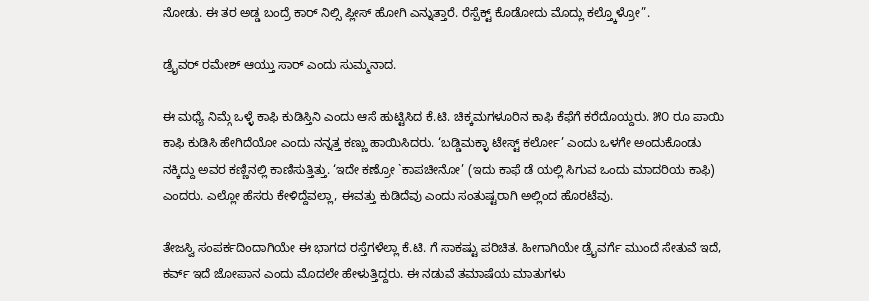ನೋಡು. ಈ ತರ ಅಡ್ಡ ಬಂದ್ರೆ ಕಾರ್ ನಿಲ್ಸಿ ಪ್ಲೀಸ್ ಹೋಗಿ ಎನ್ನುತ್ತಾರೆ. ರೆಸ್ಪೆಕ್ಟ್ ಕೊಡೋದು ಮೊದ್ಲು ಕಲ್ತ್ಕೊಳ್ರೋ”.

ಡ್ರೈವರ್ ರಮೇಶ್ ಆಯ್ತು ಸಾರ್ ಎಂದು ಸುಮ್ಮನಾದ.

ಈ ಮಧ್ಯೆ ನಿಮ್ಗೆ ಒಳ್ಳೆ ಕಾಫಿ ಕುಡಿಸ್ತಿನಿ ಎಂದು ಆಸೆ ಹುಟ್ಟಿಸಿದ ಕೆ.ಟಿ. ಚಿಕ್ಕಮಗಳೂರಿನ ಕಾಫಿ ಕೆಫೆಗೆ ಕರೆದೊಯ್ದರು. ೫೦ ರೂ ಪಾಯಿ ಕಾಫಿ ಕುಡಿಸಿ ಹೇಗಿದೆಯೋ ಎಂದು ನನ್ನತ್ತ ಕಣ್ಣು ಹಾಯಿಸಿದರು. ‘ಬಡ್ಡಿಮಕ್ಳಾ ಟೇಸ್ಟ್ ಕರ್ಲೋ’ ಎಂದು ಒಳಗೇ ಅಂದುಕೊಂಡು ನಕ್ಕಿದ್ದು ಅವರ ಕಣ್ಣಿನಲ್ಲಿ ಕಾಣಿಸುತ್ತಿತ್ತು. ‘ಇದೇ ಕಣ್ರೋ `ಕಾಪಚೀನೋ’ (ಇದು ಕಾಫೆ ಡೆ ಯಲ್ಲಿ ಸಿಗುವ ಒಂದು ಮಾದರಿಯ ಕಾಫಿ)  ಎಂದರು. ಎಲ್ಲೋ ಹೆಸರು ಕೇಳಿದ್ದೆವಲ್ಲಾ, ಈವತ್ತು ಕುಡಿದೆವು ಎಂದು ಸಂತುಷ್ಟರಾಗಿ ಅಲ್ಲಿಂದ ಹೊರಟೆವು.

ತೇಜಸ್ವಿ ಸಂಪರ್ಕದಿಂದಾಗಿಯೇ ಈ ಭಾಗದ ರಸ್ತೆಗಳೆಲ್ಲಾ ಕೆ.ಟಿ. ಗೆ ಸಾಕಷ್ಟು ಪರಿಚಿತ. ಹೀಗಾಗಿಯೇ ಡ್ರೈವರ್ಗೆ ಮುಂದೆ ಸೇತುವೆ ಇದೆ, ಕರ್ವ್ ಇದೆ ಜೋಪಾನ ಎಂದು ಮೊದಲೇ ಹೇಳುತ್ತಿದ್ದರು. ಈ ನಡುವೆ ತಮಾಷೆಯ ಮಾತುಗಳು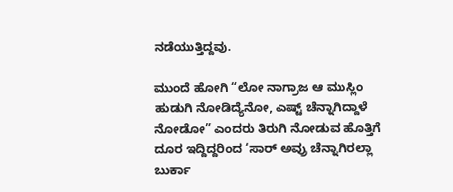ನಡೆಯುತ್ತಿದ್ದವು.

ಮುಂದೆ ಹೋಗಿ “ಲೋ ನಾಗ್ರಾಜ ಆ ಮುಸ್ಲಿಂ ಹುಡುಗಿ ನೋಡಿದ್ಯೆನೋ, ಎಷ್ಟ್ ಚೆನ್ನಾಗಿದ್ದಾಳೆ ನೋಡೋ” ಎಂದರು ತಿರುಗಿ ನೋಡುವ ಹೊತ್ತಿಗೆ ದೂರ ಇದ್ದಿದ್ದರಿಂದ ‘ಸಾರ್ ಅವ್ರು ಚೆನ್ನಾಗಿರಲ್ಲಾ ಬುರ್ಕಾ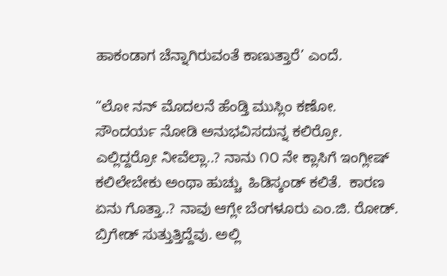ಹಾಕಂಡಾಗ ಚೆನ್ನಾಗಿರುವಂತೆ ಕಾಣುತ್ತಾರೆ’ ಎಂದೆ.

“ಲೋ ನನ್ ಮೊದಲನೆ ಹೆಂಡ್ತಿ ಮುಸ್ಲಿಂ ಕಣೋ. ಸೌಂದರ್ಯ ನೋಡಿ ಅನುಭವಿಸದುನ್ನ ಕಲಿರ‍್ರೋ. ಎಲ್ಲಿದ್ದರ‍್ರೋ ನೀವೆಲ್ಲಾ..? ನಾನು ೧೦ ನೇ ಕ್ಲಾಸಿಗೆ ಇಂಗ್ಲೀಷ್ ಕಲಿಲೇಬೇಕು ಅಂಥಾ ಹುಚ್ಚು  ಹಿಡಿಸ್ಕಂಡ್ ಕಲಿತೆ.  ಕಾರಣ ಏನು ಗೊತ್ತಾ..? ನಾವು ಆಗ್ಲೇ ಬೆಂಗಳೂರು ಎಂ.ಜಿ. ರೋಡ್. ಬ್ರಿಗೇಡ್ ಸುತ್ತುತ್ತಿದ್ದೆವು. ಅಲ್ಲಿ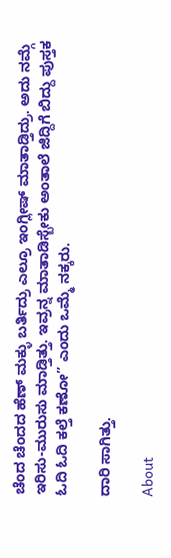ಚೆಂದ ಚೆಂದದ ಹೆಣ್ ಮಕ್ಳು ಬರ್ತಿದ್ರು ಎಲ್ರೂ ಇಂಗ್ಲೀಷ್ ಮಾತಾಡ್ತಿದ್ರು. ಅದು ನಮ್ಗೆ ಇರಿಸು-ಮುರುಸು ಮಾಡ್ತಿತ್ತು. ಇವ್ರನ್ನ ಮಾತಾಡಿಸ್ಬೇಕು ಅಂತಾಲೆ ಜಿದ್ದಿಗೆ ಬಿದ್ದು ಪುಸ್ತಕ ಓದಿ ಓದಿ ಕಲ್ತೆ ಕಣೋ” ಎಂದು ಒಮ್ಮೆ ನಕ್ಕರು.

ದಾರಿ ಸಾಗಿತ್ತು.

About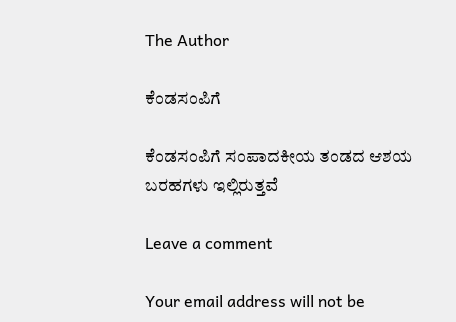The Author

ಕೆಂಡಸಂಪಿಗೆ

ಕೆಂಡಸಂಪಿಗೆ ಸಂಪಾದಕೀಯ ತಂಡದ ಆಶಯ ಬರಹಗಳು ಇಲ್ಲಿರುತ್ತವೆ

Leave a comment

Your email address will not be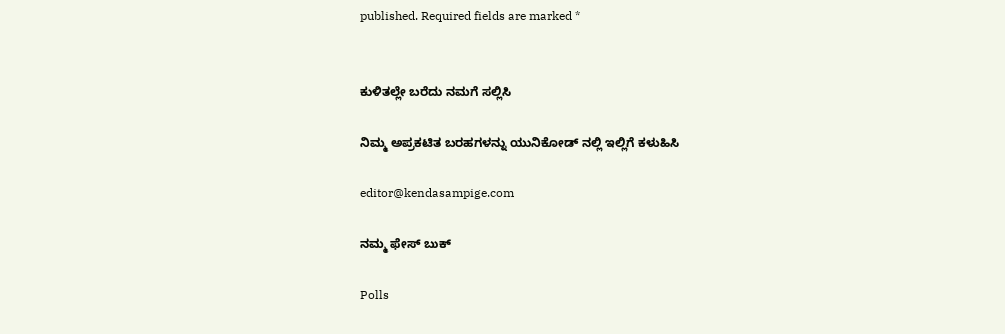published. Required fields are marked *


ಕುಳಿತಲ್ಲೇ ಬರೆದು ನಮಗೆ ಸಲ್ಲಿಸಿ

ನಿಮ್ಮ ಅಪ್ರಕಟಿತ ಬರಹಗಳನ್ನು ಯುನಿಕೋಡ್ ನಲ್ಲಿ ಇಲ್ಲಿಗೆ ಕಳುಹಿಸಿ

editor@kendasampige.com

ನಮ್ಮ ಫೇಸ್ ಬುಕ್

Polls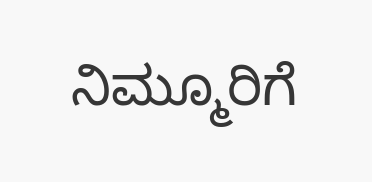ನಿಮ್ಮೂರಿಗೆ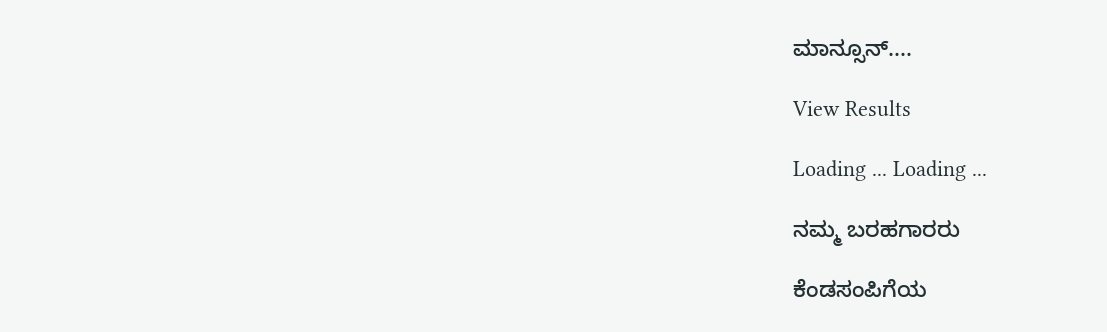ಮಾನ್ಸೂನ್....

View Results

Loading ... Loading ...

ನಮ್ಮ ಬರಹಗಾರರು

ಕೆಂಡಸಂಪಿಗೆಯ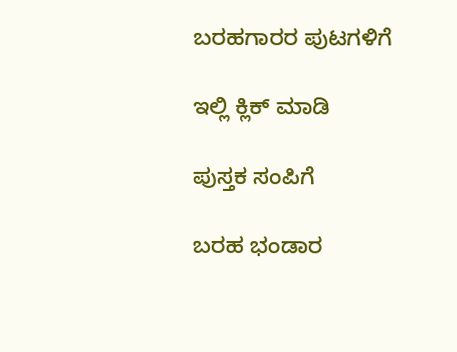ಬರಹಗಾರರ ಪುಟಗಳಿಗೆ

ಇಲ್ಲಿ ಕ್ಲಿಕ್ ಮಾಡಿ

ಪುಸ್ತಕ ಸಂಪಿಗೆ

ಬರಹ ಭಂಡಾರ